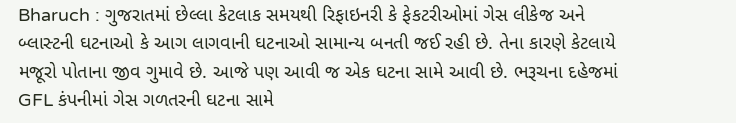Bharuch : ગુજરાતમાં છેલ્લા કેટલાક સમયથી રિફાઇનરી કે ફેકટરીઓમાં ગેસ લીકેજ અને બ્લાસ્ટની ઘટનાઓ કે આગ લાગવાની ઘટનાઓ સામાન્ય બનતી જઈ રહી છે. તેના કારણે કેટલાયે મજૂરો પોતાના જીવ ગુમાવે છે. આજે પણ આવી જ એક ઘટના સામે આવી છે. ભરૂચના દહેજમાં GFL કંપનીમાં ગેસ ગળતરની ઘટના સામે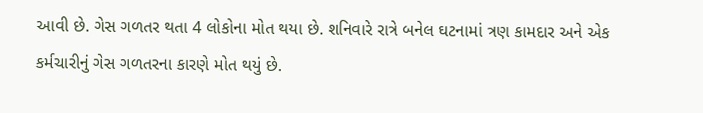આવી છે. ગેસ ગળતર થતા 4 લોકોના મોત થયા છે. શનિવારે રાત્રે બનેલ ઘટનામાં ત્રણ કામદાર અને એક કર્મચારીનું ગેસ ગળતરના કારણે મોત થયું છે.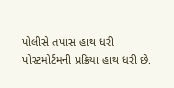પોલીસે તપાસ હાથ ધરી પોસ્ટમોર્ટમની પ્રક્રિયા હાથ ધરી છે.